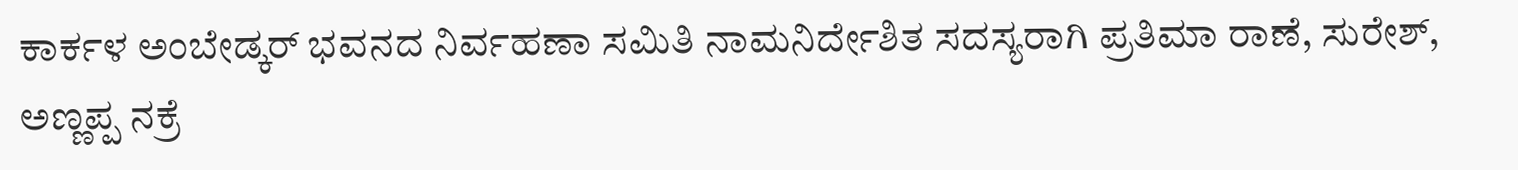ಕಾರ್ಕಳ ಅಂಬೇಡ್ಕರ್‌ ಭವನದ ನಿರ್ವಹಣಾ ಸಮಿತಿ ನಾಮನಿರ್ದೇಶಿತ ಸದಸ್ಯರಾಗಿ ಪ್ರತಿಮಾ ರಾಣೆ, ಸುರೇಶ್‌, ಅಣ್ಣಪ್ಪ ನಕ್ರೆ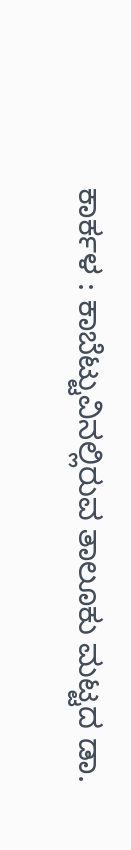ಕಾರ್ಕಳ : ಕಾಬೆಟ್ಟುವಿನಲ್ಲಿರುವ ತಾಲೂಕು ಮಟ್ಟದ ಡಾ.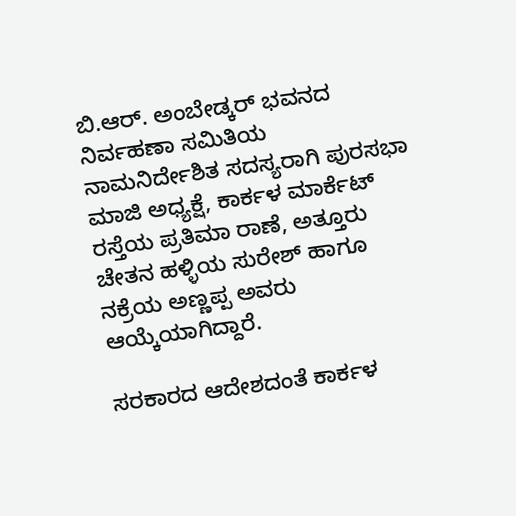ಬಿ.ಆರ್. ಅಂಬೇಡ್ಕರ್‌ ಭವನದ ನಿರ್ವಹಣಾ ಸಮಿತಿಯ ನಾಮನಿರ್ದೇಶಿತ ಸದಸ್ಯರಾಗಿ ಪುರಸಭಾ ಮಾಜಿ ಅಧ್ಯಕ್ಷೆ, ಕಾರ್ಕಳ ಮಾರ್ಕೆಟ್‌ ರಸ್ತೆಯ ಪ್ರತಿಮಾ ರಾಣೆ, ಅತ್ತೂರು ಚೇತನ ಹಳ್ಳಿಯ ಸುರೇಶ್‌ ಹಾಗೂ ನಕ್ರೆಯ ಅಣ್ಣಪ್ಪ ಅವರು ಆಯ್ಕೆಯಾಗಿದ್ದಾರೆ.

ಸರಕಾರದ ಆದೇಶದಂತೆ ಕಾರ್ಕಳ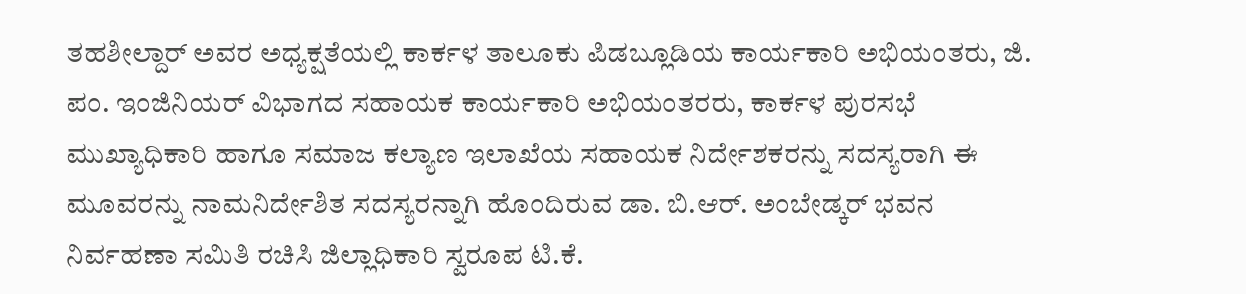ತಹಶೀಲ್ದಾರ್‌ ಅವರ ಅಧ್ಯಕ್ಷತೆಯಲ್ಲಿ ಕಾರ್ಕಳ ತಾಲೂಕು ಪಿಡಬ್ಲೂಡಿಯ ಕಾರ್ಯಕಾರಿ ಅಭಿಯಂತರು, ಜಿ. ಪಂ. ಇಂಜಿನಿಯರ್‌ ವಿಭಾಗದ ಸಹಾಯಕ ಕಾರ್ಯಕಾರಿ ಅಭಿಯಂತರರು, ಕಾರ್ಕಳ ಪುರಸಭೆ ಮುಖ್ಯಾಧಿಕಾರಿ ಹಾಗೂ ಸಮಾಜ ಕಲ್ಯಾಣ ಇಲಾಖೆಯ ಸಹಾಯಕ ನಿರ್ದೇಶಕರನ್ನು ಸದಸ್ಯರಾಗಿ ಈ ಮೂವರನ್ನು ನಾಮನಿರ್ದೇಶಿತ ಸದಸ್ಯರನ್ನಾಗಿ ಹೊಂದಿರುವ ಡಾ. ಬಿ.ಆರ್. ಅಂಬೇಡ್ಕರ್‌ ಭವನ ನಿರ್ವಹಣಾ ಸಮಿತಿ ರಚಿಸಿ ಜಿಲ್ಲಾಧಿಕಾರಿ ಸ್ವರೂಪ ಟಿ.ಕೆ.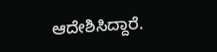ಆದೇಶಿಸಿದ್ದಾರೆ.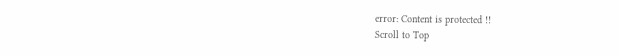error: Content is protected !!
Scroll to Top